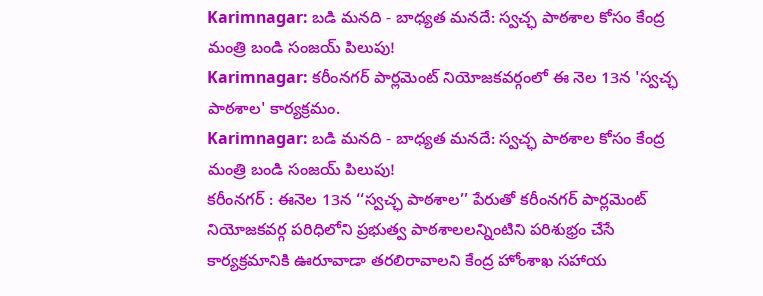Karimnagar: బడి మనది - బాధ్యత మనదే: స్వచ్ఛ పాఠశాల కోసం కేంద్ర మంత్రి బండి సంజయ్ పిలుపు!
Karimnagar: కరీంనగర్ పార్లమెంట్ నియోజకవర్గంలో ఈ నెల 13న 'స్వచ్ఛ పాఠశాల' కార్యక్రమం.
Karimnagar: బడి మనది - బాధ్యత మనదే: స్వచ్ఛ పాఠశాల కోసం కేంద్ర మంత్రి బండి సంజయ్ పిలుపు!
కరీంనగర్ : ఈనెల 13న ‘‘స్వచ్ఛ పాఠశాల’’ పేరుతో కరీంనగర్ పార్లమెంట్ నియోజకవర్గ పరిధిలోని ప్రభుత్వ పాఠశాలలన్నింటిని పరిశుభ్రం చేసే కార్యక్రమానికి ఊరూవాడా తరలిరావాలని కేంద్ర హోంశాఖ సహాయ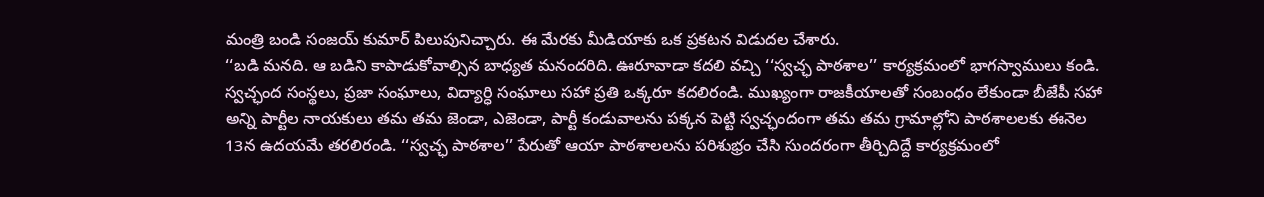మంత్రి బండి సంజయ్ కుమార్ పిలుపునిచ్చారు. ఈ మేరకు మీడియాకు ఒక ప్రకటన విడుదల చేశారు.
‘‘బడి మనది. ఆ బడిని కాపాడుకోవాల్సిన బాధ్యత మనందరిది. ఊరూవాడా కదలి వచ్చి ‘‘స్వచ్ఛ పాఠశాల’’ కార్యక్రమంలో భాగస్వాములు కండి. స్వచ్ఛంద సంస్థలు, ప్రజా సంఘాలు, విద్యార్ధి సంఘాలు సహా ప్రతి ఒక్కరూ కదలిరండి. ముఖ్యంగా రాజకీయాలతో సంబంధం లేకుండా బీజేపీ సహా అన్ని పార్టీల నాయకులు తమ తమ జెండా, ఎజెండా, పార్టీ కండువాలను పక్కన పెట్టి స్వచ్ఛందంగా తమ తమ గ్రామాల్లోని పాఠశాలలకు ఈనెల 13న ఉదయమే తరలిరండి. ‘‘స్వచ్ఛ పాఠశాల’’ పేరుతో ఆయా పాఠశాలలను పరిశుభ్రం చేసి సుందరంగా తీర్చిదిద్దే కార్యక్రమంలో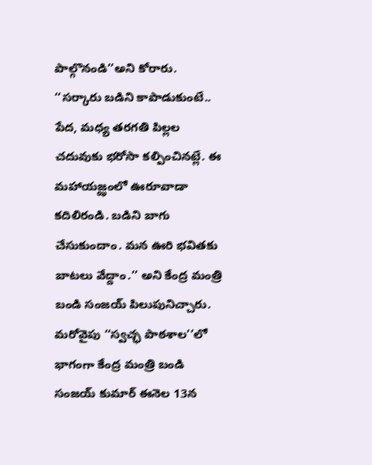పాల్గొనండి’’అని కోరారు.
‘‘సర్కారు బడిని కాపాడుకుంటే.. పేద, మధ్య తరగతి పిల్లల చదువుకు భరోసా కల్పించినట్లే. ఈ మహాయజ్ఝంలో ఊరూవాడా కదిలిరండి. బడిని బాగు చేసుకుందాం. మన ఊరి భవితకు బాటలు వేద్దాం.’’ అని కేంద్ర మంత్రి బండి సంజయ్ పిలుపునిచ్చారు. మరోవైపు ‘‘స్వచ్ఛ పాఠశాల’’లో భాగంగా కేంద్ర మంత్రి బండి సంజయ్ కుమార్ ఈనెల 13న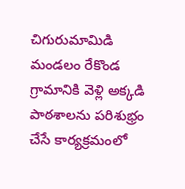చిగురుమామిడి మండలం రేకొండ గ్రామానికి వెళ్లి అక్కడి పాఠశాలను పరిశుభ్రం చేసే కార్యక్రమంలో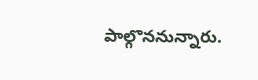పాల్గొననున్నారు.